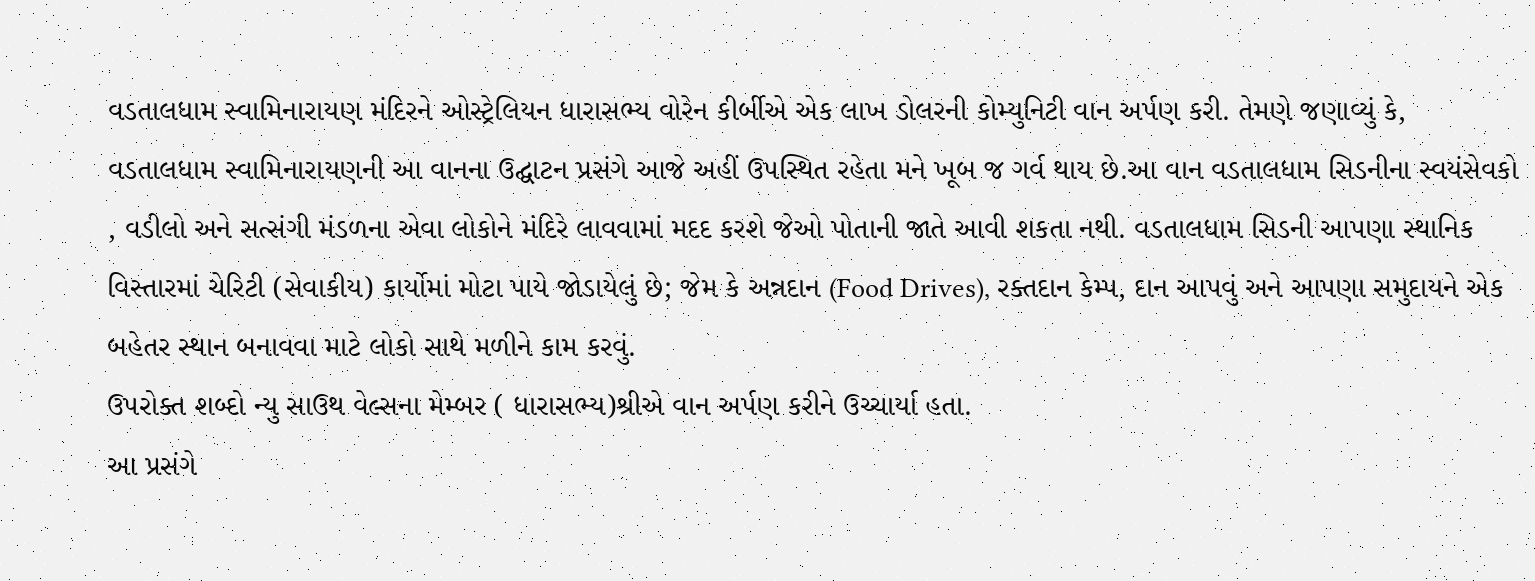વડતાલધામ સ્વામિનારાયણ મંદિરને ઓસ્ટ્રેલિયન ધારાસભ્ય વોરેન કીર્બીએ એક લાખ ડોલરની કોમ્યુનિટી વાન અર્પણ કરી. તેમણે જણાવ્યું કે, વડતાલધામ સ્વામિનારાયણની આ વાનના ઉદ્ઘાટન પ્રસંગે આજે અહીં ઉપસ્થિત રહેતા મને ખૂબ જ ગર્વ થાય છે.આ વાન વડતાલધામ સિડનીના સ્વયંસેવકો , વડીલો અને સત્સંગી મંડળના એવા લોકોને મંદિરે લાવવામાં મદદ કરશે જેઓ પોતાની જાતે આવી શકતા નથી. વડતાલધામ સિડની આપણા સ્થાનિક વિસ્તારમાં ચેરિટી (સેવાકીય) કાર્યોમાં મોટા પાયે જોડાયેલું છે; જેમ કે અન્નદાન (Food Drives), રક્તદાન કેમ્પ, દાન આપવું અને આપણા સમુદાયને એક બહેતર સ્થાન બનાવવા માટે લોકો સાથે મળીને કામ કરવું.
ઉપરોક્ત શબ્દો ન્યુ સાઉથ વેલ્સના મેમ્બર ( ધારાસભ્ય)શ્રીએ વાન અર્પણ કરીને ઉચ્ચાર્યા હતા.
આ પ્રસંગે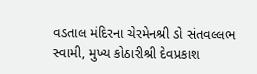વડતાલ મંદિરના ચેરમેનશ્રી ડો સંતવલ્લભ સ્વામી, મુખ્ય કોઠારીશ્રી દેવપ્રકાશ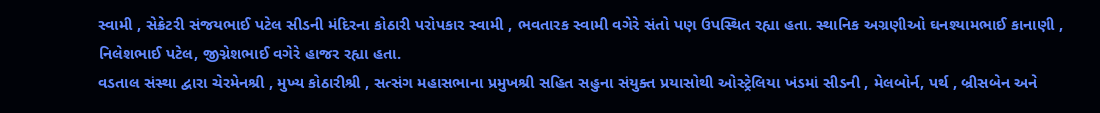સ્વામી , સેક્રેટરી સંજયભાઈ પટેલ સીડની મંદિરના કોઠારી પરોપકાર સ્વામી , ભવતારક સ્વામી વગેરે સંતો પણ ઉપસ્થિત રહ્યા હતા. સ્થાનિક અગ્રણીઓ ઘનશ્યામભાઈ કાનાણી , નિલેશભાઈ પટેલ, જીગ્નેશભાઈ વગેરે હાજર રહ્યા હતા.
વડતાલ સંસ્થા દ્વારા ચેરમેનશ્રી , મુખ્ય કોઠારીશ્રી , સત્સંગ મહાસભાના પ્રમુખશ્રી સહિત સહુના સંયુક્ત પ્રયાસોથી ઓસ્ટ્રેલિયા ખંડમાં સીડની , મેલબોર્ન, પર્થ , બ્રીસબેન અને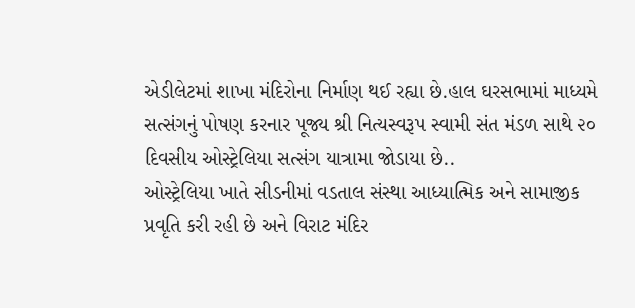એડીલેટમાં શાખા મંદિરોના નિર્માણ થઈ રહ્યા છે.હાલ ઘરસભામાં માધ્યમે સત્સંગનું પોષણ કરનાર પૂજ્ય શ્રી નિત્યસ્વરૂપ સ્વામી સંત મંડળ સાથે ૨૦ દિવસીય ઓસ્ટ્રેલિયા સત્સંગ યાત્રામા જોડાયા છે..
ઓસ્ટ્રેલિયા ખાતે સીડનીમાં વડતાલ સંસ્થા આધ્યાત્મિક અને સામાજીક પ્રવૃતિ કરી રહી છે અને વિરાટ મંદિર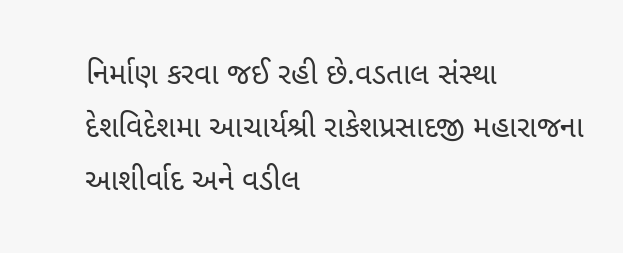નિર્માણ કરવા જઈ રહી છે.વડતાલ સંસ્થા દેશવિદેશમા આચાર્યશ્રી રાકેશપ્રસાદજી મહારાજના આશીર્વાદ અને વડીલ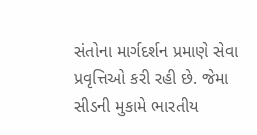સંતોના માર્ગદર્શન પ્રમાણે સેવા પ્રવૃત્તિઓ કરી રહી છે. જેમા સીડની મુકામે ભારતીય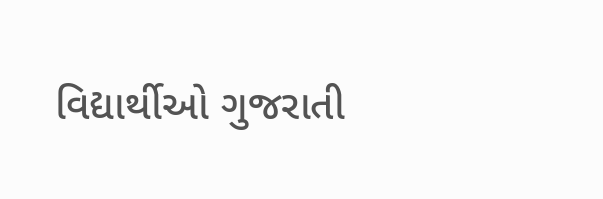વિદ્યાર્થીઓ ગુજરાતી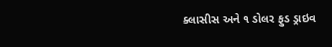ક્લાસીસ અને ૧ ડોલર ફુડ ડ્રાઇવ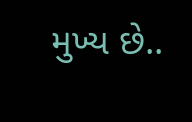મુખ્ય છે..